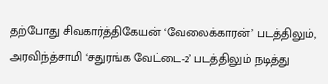தற்போது சிவகார்த்திகேயன் ‘வேலைக்காரன்’ படத்திலும், அரவிந்த்சாமி ‘சதுரங்க வேட்டை-2’ படத்திலும் நடித்து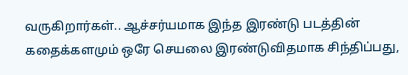வருகிறார்கள்.. ஆச்சர்யமாக இந்த இரண்டு படத்தின் கதைக்களமும் ஒரே செயலை இரண்டுவிதமாக சிந்திப்பது,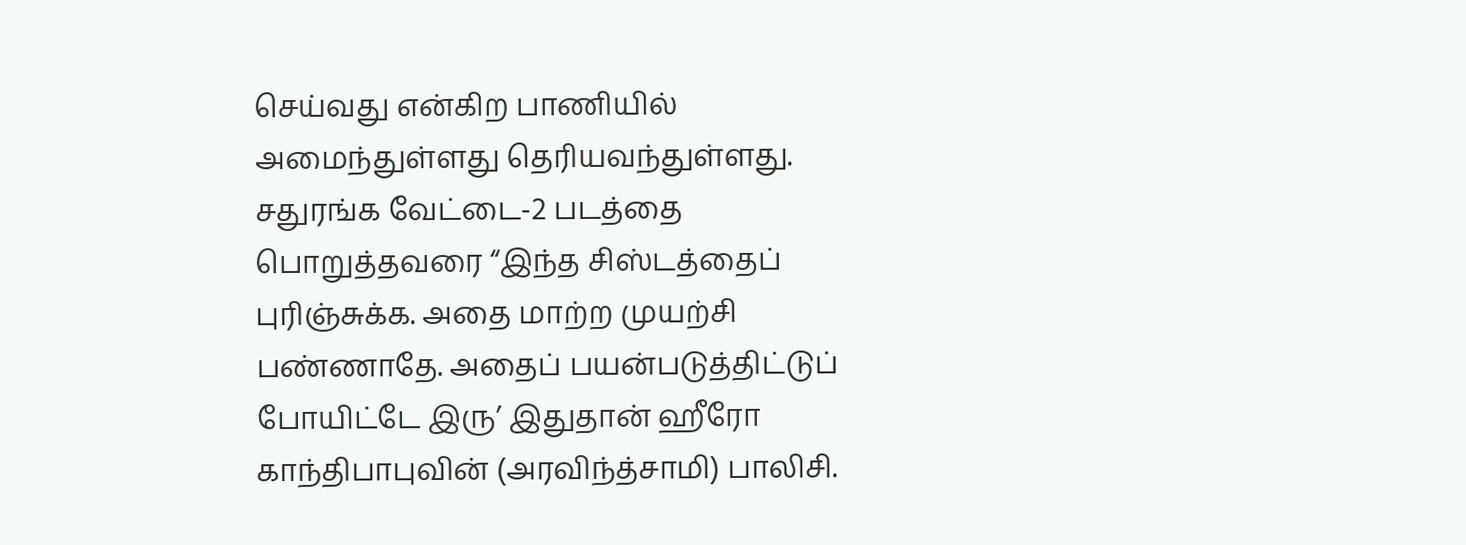செய்வது என்கிற பாணியில் அமைந்துள்ளது தெரியவந்துள்ளது.
சதுரங்க வேட்டை-2 படத்தை பொறுத்தவரை “இந்த சிஸ்டத்தைப் புரிஞ்சுக்க. அதை மாற்ற முயற்சி பண்ணாதே. அதைப் பயன்படுத்திட்டுப் போயிட்டே இரு’ இதுதான் ஹீரோ காந்திபாபுவின் (அரவிந்த்சாமி) பாலிசி.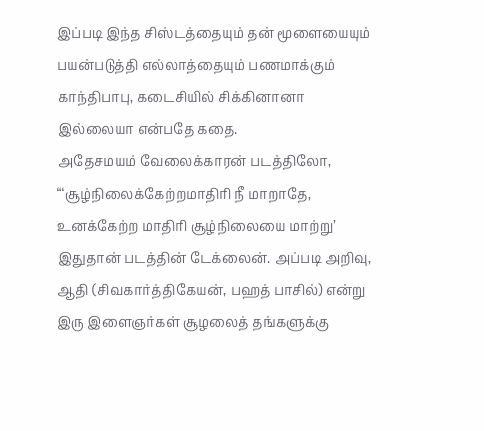இப்படி இந்த சிஸ்டத்தையும் தன் மூளையையும் பயன்படுத்தி எல்லாத்தையும் பணமாக்கும் காந்திபாபு, கடைசியில் சிக்கினானா இல்லையா என்பதே கதை.
அதேசமயம் வேலைக்காரன் படத்திலோ, “‘சூழ்நிலைக்கேற்றமாதிரி நீ மாறாதே, உனக்கேற்ற மாதிரி சூழ்நிலையை மாற்று’ இதுதான் படத்தின் டேக்லைன். அப்படி அறிவு, ஆதி (சிவகார்த்திகேயன், பஹத் பாசில்) என்று இரு இளைஞர்கள் சூழலைத் தங்களுக்கு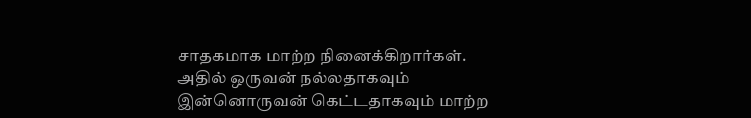சாதகமாக மாற்ற நினைக்கிறார்கள். அதில் ஒருவன் நல்லதாகவும் இன்னொருவன் கெட்டதாகவும் மாற்ற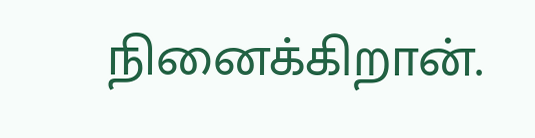நினைக்கிறான்.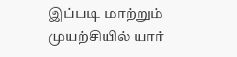இப்படி மாற்றும் முயற்சியில் யார்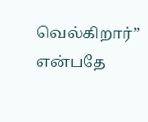வெல்கிறார்” என்பதே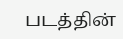படத்தின்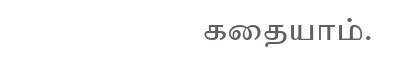கதையாம்.